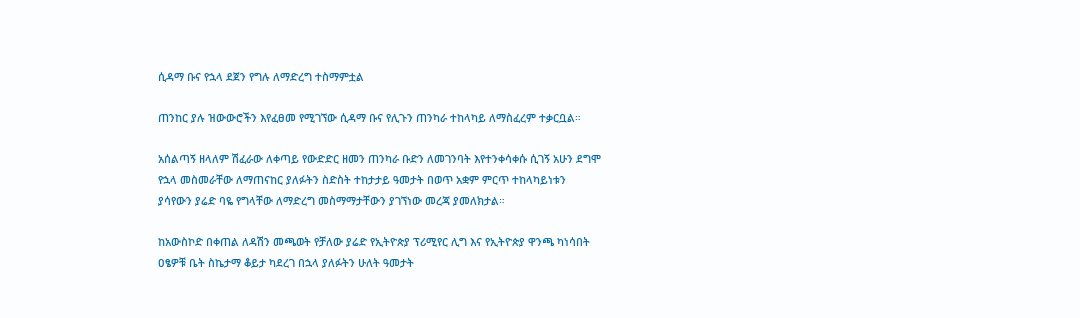ሲዳማ ቡና የኋላ ደጀን የግሉ ለማድረግ ተስማምቷል

ጠንከር ያሉ ዝውውሮችን እየፈፀመ የሚገኘው ሲዳማ ቡና የሊጉን ጠንካራ ተከላካይ ለማስፈረም ተቃርቧል።

አሰልጣኝ ዘላለም ሽፈራው ለቀጣይ የውድድር ዘመን ጠንካራ ቡድን ለመገንባት እየተንቀሳቀሱ ሲገኝ አሁን ደግሞ የኋላ መስመራቸው ለማጠናከር ያለፉትን ስድስት ተከታታይ ዓመታት በወጥ አቋም ምርጥ ተከላካይነቱን ያሳየውን ያሬድ ባዬ የግላቸው ለማድረግ መስማማታቸውን ያገኘነው መረጃ ያመለክታል።

ከአውስኮድ በቀጠል ለዳሽን መጫወት የቻለው ያሬድ የኢትዮጵያ ፕሪሚየር ሊግ እና የኢትዮጵያ ዋንጫ ካነሳበት ዐፄዎቹ ቤት ስኬታማ ቆይታ ካደረገ በኋላ ያለፉትን ሁለት ዓመታት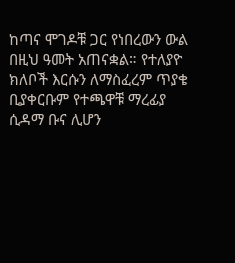ከጣና ሞገዶቹ ጋር የነበረውን ውል በዚህ ዓመት አጠናቋል። የተለያዮ ክለቦች እርሱን ለማስፈረም ጥያቄ ቢያቀርቡም የተጫዋቹ ማረፊያ ሲዳማ ቡና ሊሆን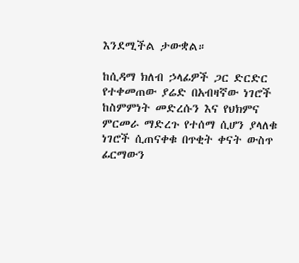እንደሚችል ታውቋል።

ከሲዳማ ክለብ ኃላፊዎች ጋር ድርድር የተቀመጠው ያሬድ በአብዛኛው ነገሮች ከስምምነት መድረሱን እና የህክምና ምርመራ ማድረጉ የተሰማ ሲሆን ያላለቁ ነገሮች ሲጠናቀቁ በጥቂት ቀናት ውስጥ ፊርማውን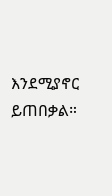እንደሚያኖር ይጠበቃል።